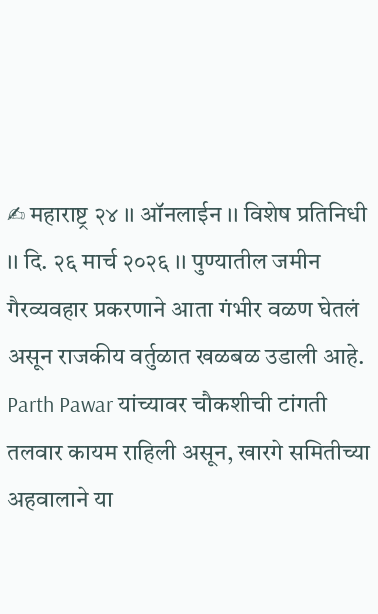✍ महाराष्ट्र २४ ।। ऑनलाईन ।। विशेष प्रतिनिधी ।। दि. २६ मार्च २०२६ ।। पुण्यातील जमीन गैरव्यवहार प्रकरणाने आता गंभीर वळण घेतलं असून राजकीय वर्तुळात खळबळ उडाली आहे. Parth Pawar यांच्यावर चौकशीची टांगती तलवार कायम राहिली असून, खारगे समितीच्या अहवालाने या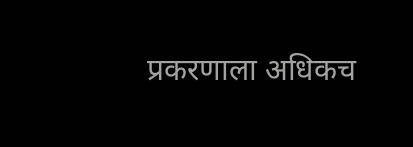प्रकरणाला अधिकच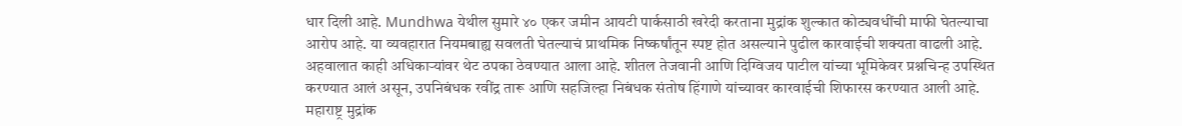धार दिली आहे. Mundhwa येथील सुमारे ४० एकर जमीन आयटी पार्कसाठी खरेदी करताना मुद्रांक शुल्कात कोट्यवधींची माफी घेतल्याचा आरोप आहे. या व्यवहारात नियमबाह्य सवलती घेतल्याचं प्राथमिक निष्कर्षांतून स्पष्ट होत असल्याने पुढील कारवाईची शक्यता वाढली आहे.
अहवालात काही अधिकाऱ्यांवर थेट ठपका ठेवण्यात आला आहे. शीतल तेजवानी आणि दिग्विजय पाटील यांच्या भूमिकेवर प्रश्नचिन्ह उपस्थित करण्यात आलं असून, उपनिबंधक रवींद्र तारू आणि सहजिल्हा निबंधक संतोष हिंगाणे यांच्यावर कारवाईची शिफारस करण्यात आली आहे. महाराष्ट्र मुद्रांक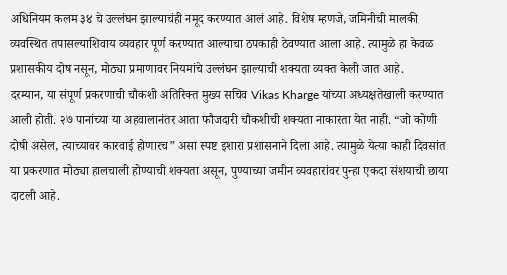अधिनियम कलम ३४ चे उल्लंघन झाल्याचंही नमूद करण्यात आलं आहे. विशेष म्हणजे, जमिनीची मालकी व्यवस्थित तपासल्याशिवाय व्यवहार पूर्ण करण्यात आल्याचा ठपकाही ठेवण्यात आला आहे. त्यामुळे हा केवळ प्रशासकीय दोष नसून, मोठ्या प्रमाणावर नियमांचे उल्लंघन झाल्याची शक्यता व्यक्त केली जात आहे.
दरम्यान, या संपूर्ण प्रकरणाची चौकशी अतिरिक्त मुख्य सचिव Vikas Kharge यांच्या अध्यक्षतेखाली करण्यात आली होती. २७ पानांच्या या अहवालानंतर आता फौजदारी चौकशीची शक्यता नाकारता येत नाही. “जो कोणी दोषी असेल, त्याच्यावर कारवाई होणारच” असा स्पष्ट इशारा प्रशासनाने दिला आहे. त्यामुळे येत्या काही दिवसांत या प्रकरणात मोठ्या हालचाली होण्याची शक्यता असून, पुण्याच्या जमीन व्यवहारांवर पुन्हा एकदा संशयाची छाया दाटली आहे.